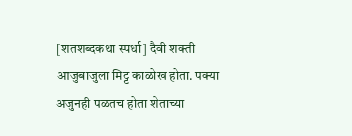[शतशब्दकथा स्पर्धा] दैवी शक्ती
आजुबाजुला मिट्ट काळोख होता. पक्या अजुनही पळतच होता शेताच्या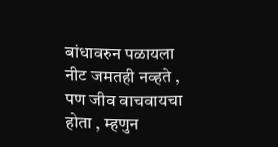बांधावरुन पळायला नीट जमतही नव्हते , पण जीव वाचवायचा होता , म्हणुन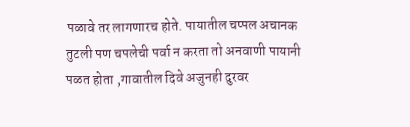पळावे तर लागणारच होते. पायातील चप्पल अचानक तुटली पण चपलेची पर्वा न करता तो अनवाणी पायानी पळत होता ,गावातील दिवे अजुनही दुरवर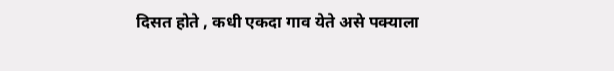दिसत होते , कधी एकदा गाव येते असे पक्याला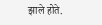झाले होते.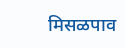मिसळपाव